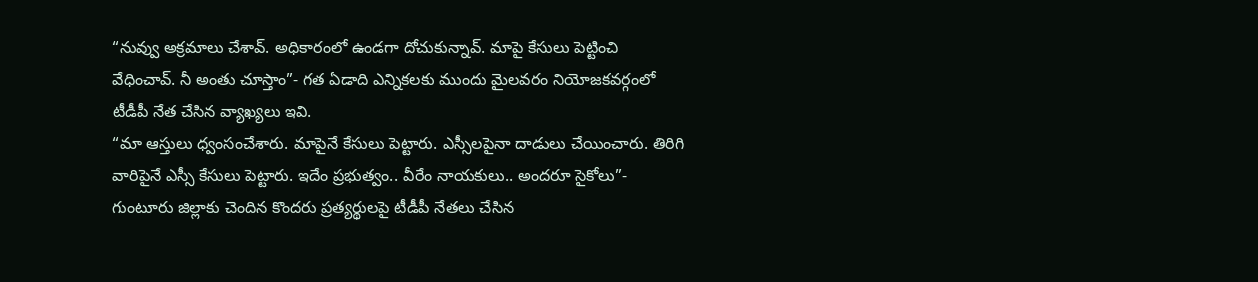“నువ్వు అక్రమాలు చేశావ్. అధికారంలో ఉండగా దోచుకున్నావ్. మాపై కేసులు పెట్టించి వేధించావ్. నీ అంతు చూస్తాం”- గత ఏడాది ఎన్నికలకు ముందు మైలవరం నియోజకవర్గంలో టీడీపీ నేత చేసిన వ్యాఖ్యలు ఇవి.
“మా ఆస్తులు ధ్వంసంచేశారు. మాపైనే కేసులు పెట్టారు. ఎస్సీలపైనా దాడులు చేయించారు. తిరిగి వారిపైనే ఎస్సీ కేసులు పెట్టారు. ఇదేం ప్రభుత్వం.. వీరేం నాయకులు.. అందరూ సైకోలు”- గుంటూరు జిల్లాకు చెందిన కొందరు ప్రత్యర్థులపై టీడీపీ నేతలు చేసిన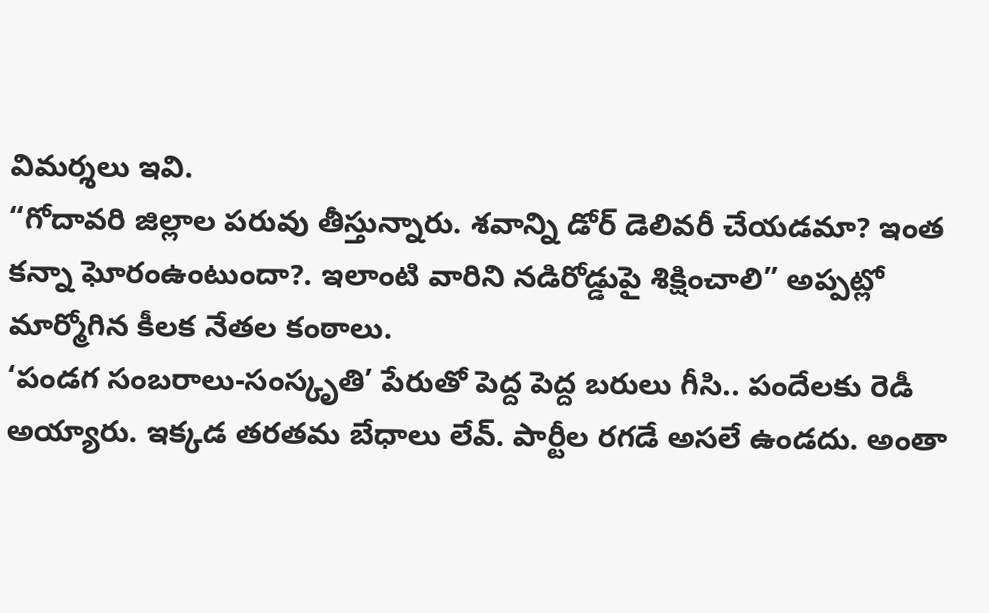విమర్శలు ఇవి.
“గోదావరి జిల్లాల పరువు తీస్తున్నారు. శవాన్ని డోర్ డెలివరీ చేయడమా? ఇంత కన్నా ఘోరంఉంటుందా?. ఇలాంటి వారిని నడిరోడ్డుపై శిక్షించాలి” అప్పట్లో మార్మోగిన కీలక నేతల కంఠాలు.
‘పండగ సంబరాలు-సంస్కృతి’ పేరుతో పెద్ద పెద్ద బరులు గీసి.. పందేలకు రెడీ అయ్యారు. ఇక్కడ తరతమ బేధాలు లేవ్. పార్టీల రగడే అసలే ఉండదు. అంతా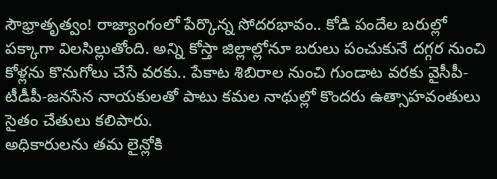సౌభ్రాతృత్వం! రాజ్యాంగంలో పేర్కొన్న సోదరభావం.. కోడి పందేల బరుల్లో పక్కాగా విలసిల్లుతోంది. అన్ని కోస్తా జిల్లాల్లోనూ బరులు పంచుకునే దగ్గర నుంచి కోళ్లను కొనుగోలు చేసే వరకు.. పేకాట శిబిరాల నుంచి గుండాట వరకు వైసీపీ-టీడీపీ-జనసేన నాయకులతో పాటు కమల నాథుల్లో కొందరు ఉత్సాహవంతులు సైతం చేతులు కలిపారు.
అధికారులను తమ లైన్లోకి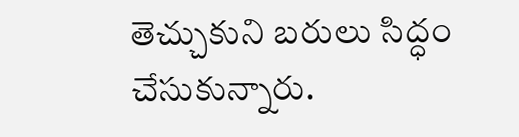తెచ్చుకుని బరులు సిద్ధం చేసుకున్నారు.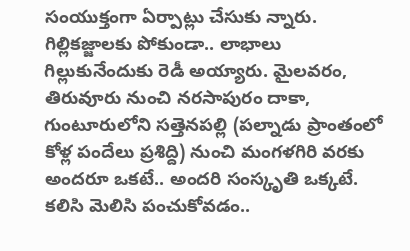సంయుక్తంగా ఏర్పాట్లు చేసుకు న్నారు. గిల్లికజ్జాలకు పోకుండా.. లాభాలు గిల్లుకునేందుకు రెడీ అయ్యారు. మైలవరం, తిరువూరు నుంచి నరసాపురం దాకా, గుంటూరులోని సత్తెనపల్లి (పల్నాడు ప్రాంతంలో కోళ్ల పందేలు ప్రశిద్ది) నుంచి మంగళగిరి వరకు అందరూ ఒకటే.. అందరి సంస్కృతి ఒక్కటే.
కలిసి మెలిసి పంచుకోవడం..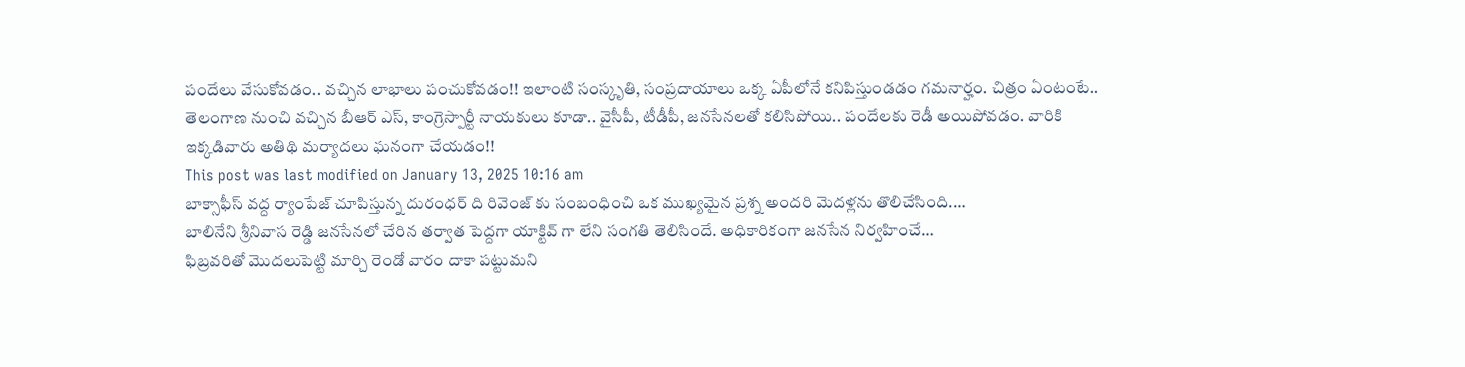పందేలు వేసుకోవడం.. వచ్చిన లాభాలు పంచుకోవడం!! ఇలాంటి సంస్కృతి, సంప్రదాయాలు ఒక్క ఏపీలోనే కనిపిస్తుండడం గమనార్హం. చిత్రం ఏంటంటే.. తెలంగాణ నుంచి వచ్చిన బీఆర్ ఎస్, కాంగ్రెస్పార్టీ నాయకులు కూడా.. వైసీపీ, టీడీపీ, జనసేనలతో కలిసిపోయి.. పందేలకు రెడీ అయిపోవడం. వారికి ఇక్కడివారు అతిథి మర్యాదలు ఘనంగా చేయడం!!
This post was last modified on January 13, 2025 10:16 am
బాక్సాఫీస్ వద్ద ర్యాంపేజ్ చూపిస్తున్న దురంధర్ ది రివెంజ్ కు సంబంధించి ఒక ముఖ్యమైన ప్రశ్న అందరి మెదళ్లను తొలిచేసింది.…
బాలినేని శ్రీనివాస రెడ్డి జనసేనలో చేరిన తర్వాత పెద్దగా యాక్టివ్ గా లేని సంగతి తెలిసిందే. అధికారికంగా జనసేన నిర్వహించే…
ఫిబ్రవరితో మొదలుపెట్టి మార్చి రెండో వారం దాకా పట్టుమని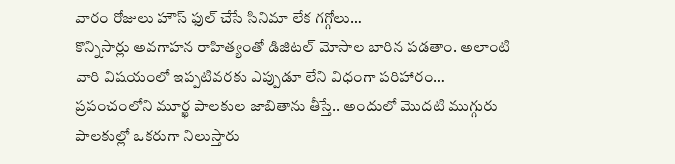వారం రోజులు హౌస్ ఫుల్ చేసే సినిమా లేక గగ్గోలు…
కొన్నిసార్లు అవగాహన రాహిత్యంతో డిజిటల్ మోసాల బారిన పడతాం. అలాంటి వారి విషయంలో ఇప్పటివరకు ఎప్పుడూ లేని విధంగా పరిహారం…
ప్రపంచంలోని మూర్ఖ పాలకుల జాబితాను తీస్తే.. అందులో మొదటి ముగ్గురు పాలకుల్లో ఒకరుగా నిలుస్తారు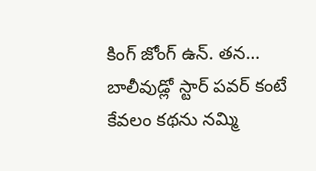కింగ్ జోంగ్ ఉన్. తన…
బాలీవుడ్లో స్టార్ పవర్ కంటే కేవలం కథను నమ్మి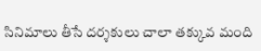సినిమాలు తీసే దర్శకులు చాలా తక్కువ మంది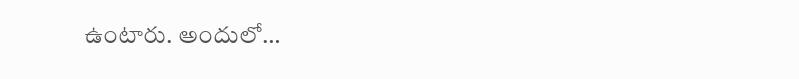ఉంటారు. అందులో…